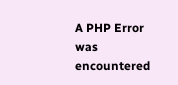A PHP Error was encountered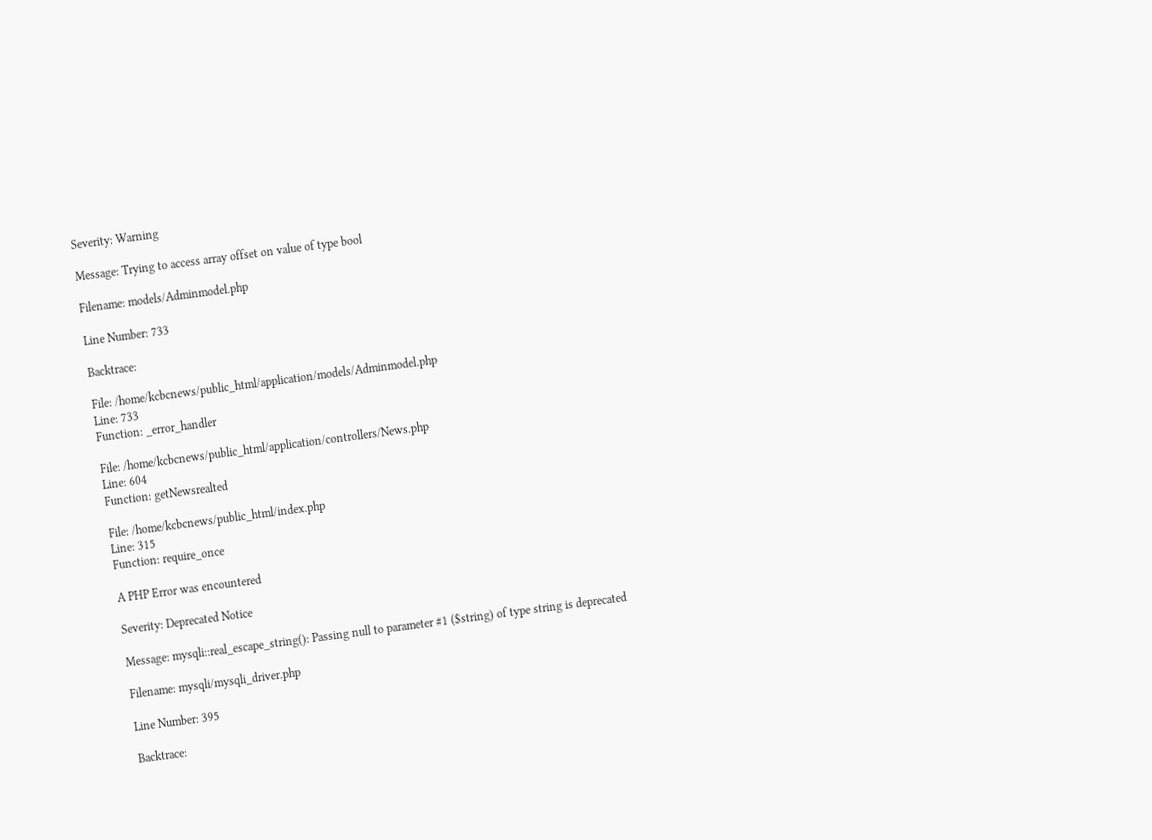Severity: Warning

Message: Trying to access array offset on value of type bool

Filename: models/Adminmodel.php

Line Number: 733

Backtrace:

File: /home/kcbcnews/public_html/application/models/Adminmodel.php
Line: 733
Function: _error_handler

File: /home/kcbcnews/public_html/application/controllers/News.php
Line: 604
Function: getNewsrealted

File: /home/kcbcnews/public_html/index.php
Line: 315
Function: require_once

A PHP Error was encountered

Severity: Deprecated Notice

Message: mysqli::real_escape_string(): Passing null to parameter #1 ($string) of type string is deprecated

Filename: mysqli/mysqli_driver.php

Line Number: 395

Backtrace: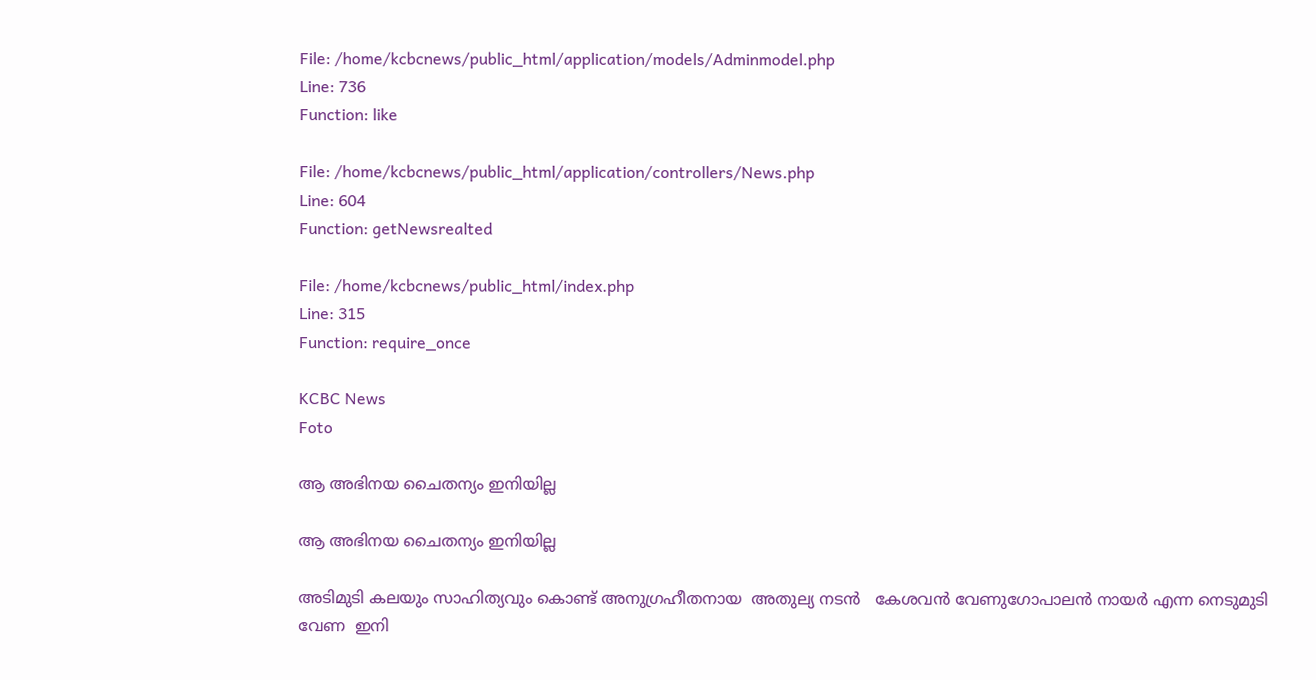File: /home/kcbcnews/public_html/application/models/Adminmodel.php
Line: 736
Function: like

File: /home/kcbcnews/public_html/application/controllers/News.php
Line: 604
Function: getNewsrealted

File: /home/kcbcnews/public_html/index.php
Line: 315
Function: require_once

KCBC News
Foto

ആ അഭിനയ ചൈതന്യം ഇനിയില്ല

ആ അഭിനയ ചൈതന്യം ഇനിയില്ല

അടിമുടി കലയും സാഹിത്യവും കൊണ്ട് അനുഗ്രഹീതനായ  അതുല്യ നടന്‍   കേശവന്‍ വേണുഗോപാലന്‍ നായര്‍ എന്ന നെടുമുടി വേണ  ഇനി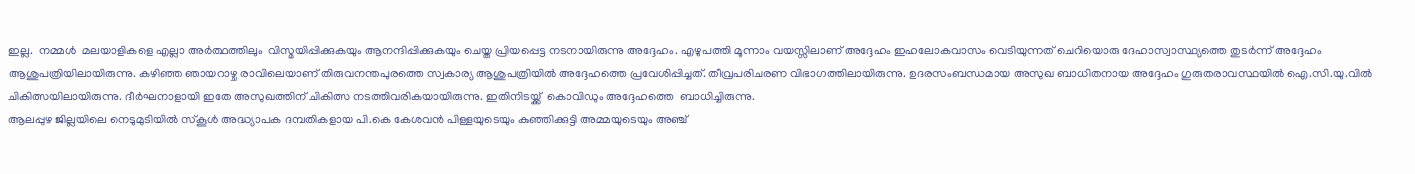ഇല്ല.  നമ്മള്‍  മലയാളികളെ എല്ലാ അര്‍ത്ഥത്തിലും  വിസ്മയിപ്പിക്കുകയും ആനന്ദിപ്പിക്കുകയും ചെയ്ത പ്രിയപ്പെട്ട നടനായിരുന്നു അദ്ദേഹം. എഴുപത്തി മൂന്നാം വയസ്സിലാണ് അദ്ദേഹം ഇഹലോകവാസം വെടിയുന്നത് ചെറിയൊരു ദേഹാസ്വാസ്ഥ്യത്തെ തുടര്‍ന്ന് അദ്ദേഹം ആശുപത്രിയിലായിരുന്നു. കഴിഞ്ഞ ഞായറാഴ്ച രാവിലെയാണ് തിരുവനന്തപുരത്തെ സ്വകാര്യ ആശുപത്രിയില്‍ അദ്ദേഹത്തെ പ്രവേശിപ്പിച്ചത്. തീവ്രപരിചരണ വിഭാഗത്തിലായിരുന്നു. ഉദരസംബന്ധമായ അസുഖ ബാധിതനായ അദ്ദേഹം ഗുരുതരാവസ്ഥയില്‍ ഐ.സി.യു.വില്‍ ചികിത്സയിലായിരുന്നു. ദീര്‍ഘനാളായി ഇതേ അസുഖത്തിന് ചികിത്സ നടത്തിവരികയായിരുന്നു. ഇതിനിടയ്ക്ക്  കൊവിഡും അദ്ദേഹത്തെ  ബാധിച്ചിരുന്നു.
ആലപ്പുഴ ജില്ലയിലെ നെടുമുടിയില്‍ സ്‌കൂള്‍ അദ്ധ്യാപക ദമ്പതികളായ പി.കെ കേശവന്‍ പിള്ളയുടെയും കുഞ്ഞിക്കുട്ടി അമ്മയുടെയും അഞ്ച്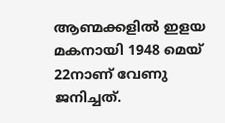ആണ്മക്കളില്‍ ഇളയ മകനായി 1948 മെയ് 22നാണ് വേണു ജനിച്ചത്.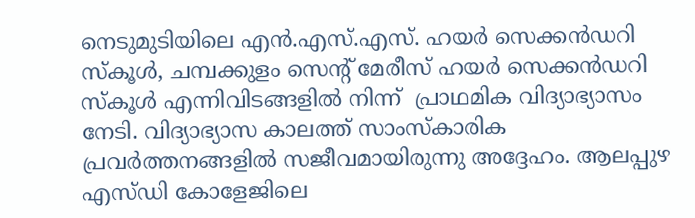നെടുമുടിയിലെ എന്‍.എസ്.എസ്. ഹയര്‍ സെക്കന്‍ഡറി സ്‌കൂള്‍, ചമ്പക്കുളം സെന്റ് മേരീസ് ഹയര്‍ സെക്കന്‍ഡറി സ്‌കൂള്‍ എന്നിവിടങ്ങളില്‍ നിന്ന്  പ്രാഥമിക വിദ്യാഭ്യാസം നേടി. വിദ്യാഭ്യാസ കാലത്ത് സാംസ്‌കാരിക പ്രവര്‍ത്തനങ്ങളില്‍ സജീവമായിരുന്നു അദ്ദേഹം. ആലപ്പുഴ എസ്ഡി കോളേജിലെ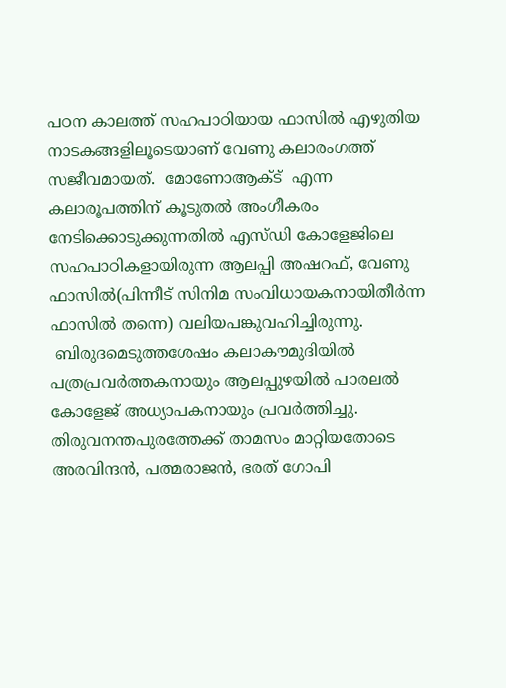പഠന കാലത്ത് സഹപാഠിയായ ഫാസില്‍ എഴുതിയ നാടകങ്ങളിലൂടെയാണ് വേണു കലാരംഗത്ത് സജീവമായത്.  മോണോആക്ട്  എന്ന കലാരൂപത്തിന് കൂടുതല്‍ അംഗീകരം നേടിക്കൊടുക്കുന്നതില്‍ എസ്ഡി കോളേജിലെ സഹപാഠികളായിരുന്ന ആലപ്പി അഷറഫ്, വേണു ഫാസില്‍(പിന്നീട് സിനിമ സംവിധായകനായിതീര്‍ന്ന ഫാസില്‍ തന്നെ) വലിയപങ്കുവഹിച്ചിരുന്നു.
 ബിരുദമെടുത്തശേഷം കലാകൗമുദിയില്‍ പത്രപ്രവര്‍ത്തകനായും ആലപ്പുഴയില്‍ പാരലല്‍ കോളേജ് അധ്യാപകനായും പ്രവര്‍ത്തിച്ചു. തിരുവനന്തപുരത്തേക്ക് താമസം മാറ്റിയതോടെ അരവിന്ദന്‍, പത്മരാജന്‍, ഭരത് ഗോപി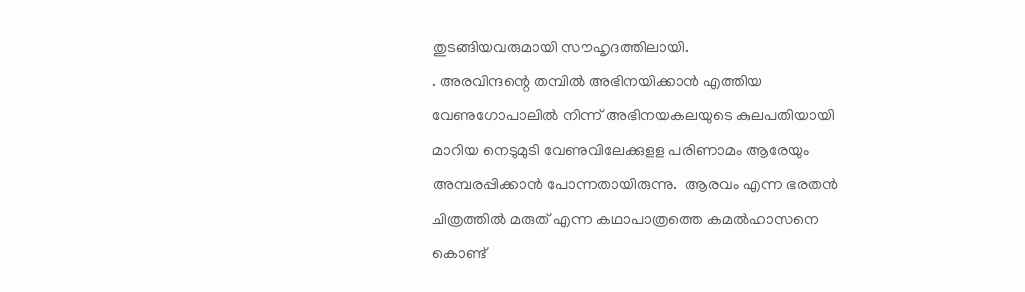തുടങ്ങിയവരുമായി സൗഹൃദത്തിലായി.
. അരവിന്ദന്റെ തമ്പില്‍ അഭിനയിക്കാന്‍ എത്തിയ വേണുഗോപാലില്‍ നിന്ന് അഭിനയകലയുടെ കുലപതിയായി മാറിയ നെടുമുടി വേണുവിലേക്കുളള പരിണാമം ആരേയും അമ്പരപ്പിക്കാന്‍ പോന്നതായിരുന്നു.  ആരവം എന്ന ഭരതന്‍ ചിത്രത്തില്‍ മരുത് എന്ന കഥാപാത്രത്തെ കമല്‍ഹാസനെ കൊണ്ട്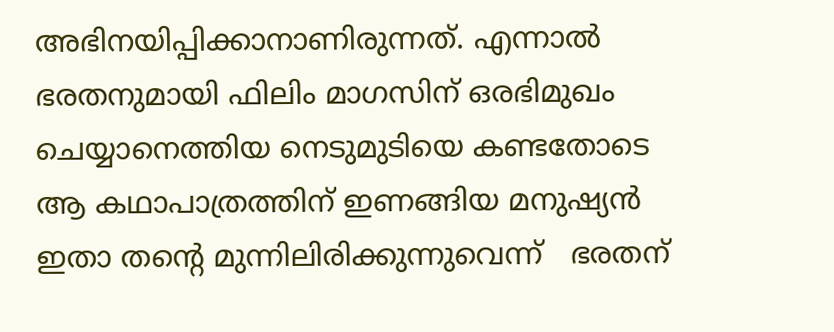അഭിനയിപ്പിക്കാനാണിരുന്നത്. എന്നാല്‍ ഭരതനുമായി ഫിലിം മാഗസിന് ഒരഭിമുഖം ചെയ്യാനെത്തിയ നെടുമുടിയെ കണ്ടതോടെ ആ കഥാപാത്രത്തിന് ഇണങ്ങിയ മനുഷ്യന്‍ ഇതാ തന്റെ മുന്നിലിരിക്കുന്നുവെന്ന്   ഭരതന്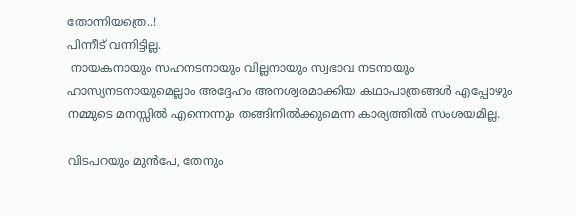തോന്നിയത്രെ..!
പിന്നീട് വന്നിട്ടില്ല.
 നായകനായും സഹനടനായും വില്ലനായും സ്വഭാവ നടനായും ഹാസ്യനടനായുമെല്ലാം അദ്ദേഹം അനശ്വരമാക്കിയ കഥാപാത്രങ്ങള്‍ എപ്പോഴും നമ്മുടെ മനസ്സില്‍ എന്നെന്നും തങ്ങിനില്‍ക്കുമെന്ന കാര്യത്തില്‍ സംശയമില്ല.

വിടപറയും മുന്‍പേ, തേനും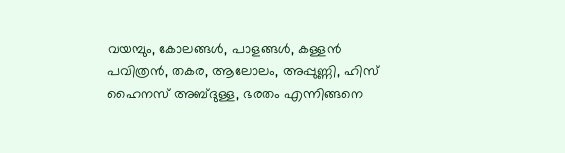വയമ്പും, കോലങ്ങള്‍, പാളങ്ങള്‍, കള്ളന്‍ പവിത്രന്‍, തകര, ആലോലം, അപ്പുണ്ണി, ഹിസ് ഹൈനസ് അബ്ദുള്ള, ഭരതം എന്നിങ്ങനെ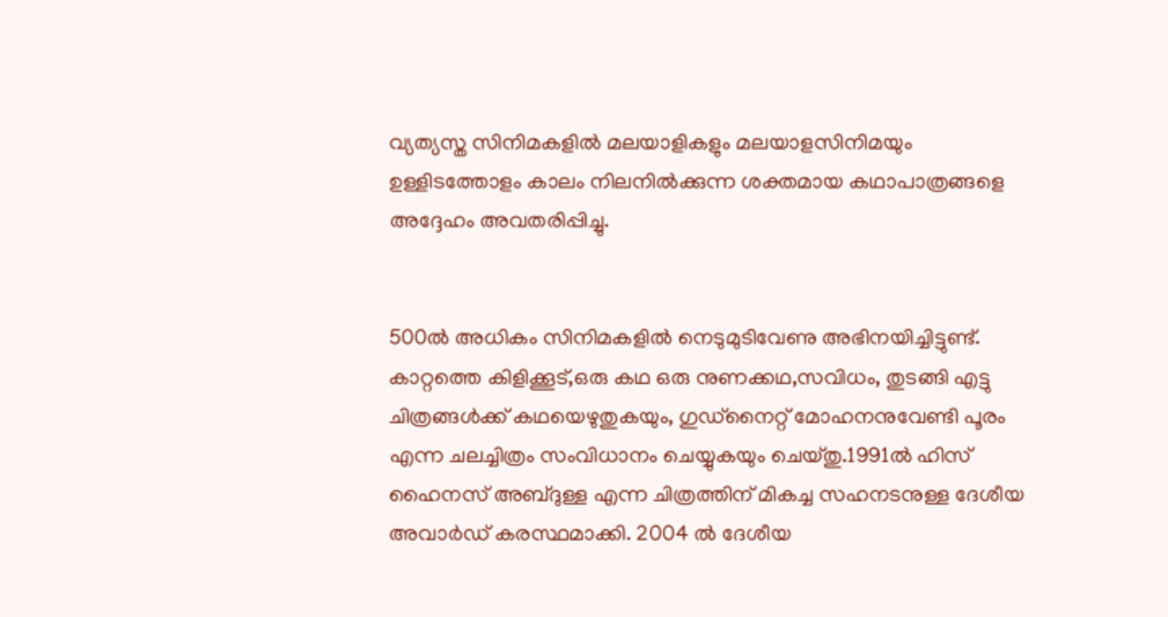വ്യത്യസ്ത സിനിമകളില്‍ മലയാളികളും മലയാളസിനിമയും ഉള്ളിടത്തോളം കാലം നിലനില്‍ക്കുന്ന ശക്തമായ കഥാപാത്രങ്ങളെ അദ്ദേഹം അവതരിപ്പിച്ചു.


500ല്‍ അധികം സിനിമകളില്‍ നെടുമുടിവേണു അഭിനയിച്ചിട്ടുണ്ട്. കാറ്റത്തെ കിളിക്കൂട്,ഒരു കഥ ഒരു നുണക്കഥ,സവിധം, തുടങ്ങി എട്ടു ചിത്രങ്ങള്‍ക്ക് കഥയെഴുതുകയും, ഗുഡ്‌നൈറ്റ് മോഹനനുവേണ്ടി പൂരം എന്ന ചലച്ചിത്രം സംവിധാനം ചെയ്യുകയും ചെയ്തു.1991ല്‍ ഹിസ് ഹൈനസ് അബ്ദുള്ള എന്ന ചിത്രത്തിന് മികച്ച സഹനടനുള്ള ദേശീയ അവാര്‍ഡ് കരസ്ഥമാക്കി. 2004 ല്‍ ദേശീയ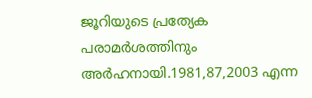ജൂറിയുടെ പ്രത്യേക പരാമര്‍ശത്തിനും അര്‍ഹനായി.1981,87,2003 എന്ന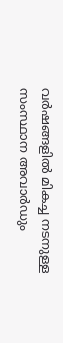വര്‍ഷങ്ങളില്‍ മികച്ച നടനുള്ള സംസ്ഥാന അവാര്‍ഡും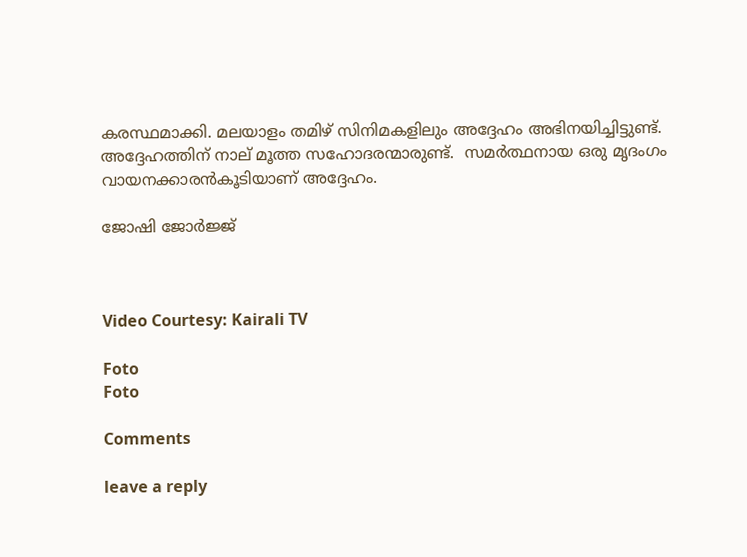കരസ്ഥമാക്കി. മലയാളം തമിഴ് സിനിമകളിലും അദ്ദേഹം അഭിനയിച്ചിട്ടുണ്ട്.
അദ്ദേഹത്തിന് നാല് മൂത്ത സഹോദരന്മാരുണ്ട്.  സമര്‍ത്ഥനായ ഒരു മൃദംഗം വായനക്കാരന്‍കൂടിയാണ് അദ്ദേഹം.

ജോഷി ജോർജ്ജ്



Video Courtesy: Kairali TV

Foto
Foto

Comments

leave a reply